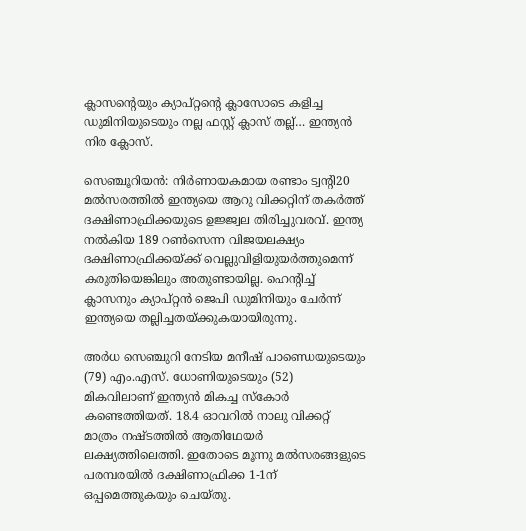ക്ലാസന്റെയും ക്യാപ്റ്റന്റെ ക്ലാസോടെ കളിച്ച ഡുമിനിയുടെയും നല്ല ഫസ്റ്റ് ക്ലാസ് തല്ല്… ഇന്ത്യൻ നിര ക്ലോസ്.

സെഞ്ചൂറിയന്‍: നിര്‍ണായകമായ രണ്ടാം ട്വന്റി20 മല്‍സരത്തില്‍ ഇന്ത്യയെ ആറു വിക്കറ്റിന് തകര്‍ത്ത് ദക്ഷിണാഫ്രിക്കയുടെ ഉജ്ജ്വല തിരിച്ചുവരവ്. ഇന്ത്യ നല്‍കിയ 189 റണ്‍സെന്ന വിജയലക്ഷ്യം ദക്ഷിണാഫ്രിക്കയ്ക്ക് വെല്ലുവിളിയുയര്‍ത്തുമെന്ന് കരുതിയെങ്കിലും അതുണ്ടായില്ല. ഹെന്റിച്ച് ക്ലാസനും ക്യാപ്റ്റന്‍ ജെപി ഡുമിനിയും ചേര്‍ന്ന് ഇന്ത്യയെ തല്ലിച്ചതയ്ക്കുകയായിരുന്നു.

അർധ സെഞ്ചുറി നേടിയ മനീഷ് പാണ്ഡെയുടെയും (79) എം.എസ്. ധോണിയുടെയും (52) മികവിലാണ് ഇന്ത്യൻ മികച്ച സ്കോർ കണ്ടെത്തിയത്. 18.4 ഓവറില്‍ നാലു വിക്കറ്റ് മാത്രം നഷ്ടത്തില്‍ ആതിഥേയര്‍ ലക്ഷ്യത്തിലെത്തി. ഇതോടെ മൂന്നു മല്‍സരങ്ങളുടെ പരമ്പരയില്‍ ദക്ഷിണാഫ്രിക്ക 1-1ന് ഒപ്പമെത്തുകയും ചെയ്തു.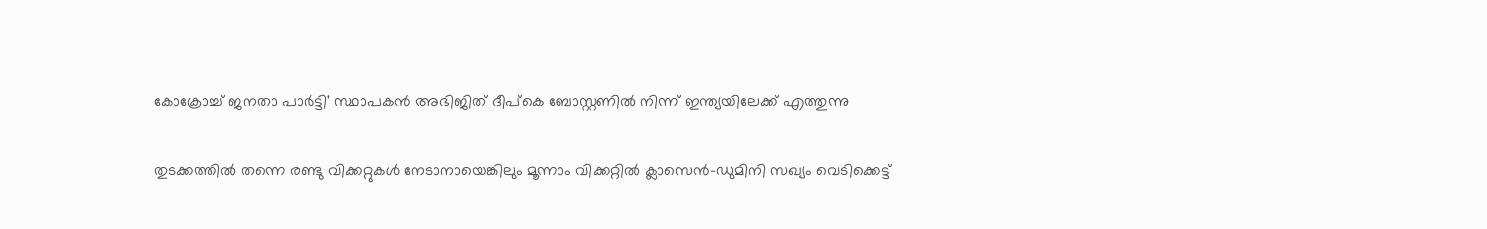കോക്രോച്ച് ജനതാ പാർട്ടി' സ്ഥാപകൻ അഭിജിത് ദീപ്കെ ബോസ്റ്റണിൽ നിന്ന് ഇന്ത്യയിലേക്ക് എത്തുന്നു

തുടക്കത്തില്‍ തന്നെ രണ്ടു വിക്കറ്റുകള്‍ നേടാനായെങ്കിലും മൂന്നാം വിക്കറ്റില്‍ ക്ലാസെന്‍-ഡുമിനി സഖ്യം വെടിക്കെട്ട്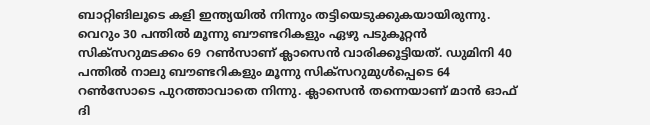ബാറ്റിങിലൂടെ കളി ഇന്ത്യയില്‍ നിന്നും തട്ടിയെടുക്കുകയായിരുന്നു. വെറും 30 പന്തില്‍ മൂന്നു ബൗണ്ടറികളും ഏഴു പടുകൂറ്റന്‍ സിക്‌സറുമടക്കം 69 റണ്‍സാണ് ക്ലാസെന്‍ വാരിക്കൂട്ടിയത്. ഡുമിനി 40 പന്തില്‍ നാലു ബൗണ്ടറികളും മൂന്നു സിക്‌സറുമുള്‍പ്പെടെ 64 റണ്‍സോടെ പുറത്താവാതെ നിന്നു. ക്ലാസെന്‍ തന്നെയാണ് മാന്‍ ഓഫ് ദി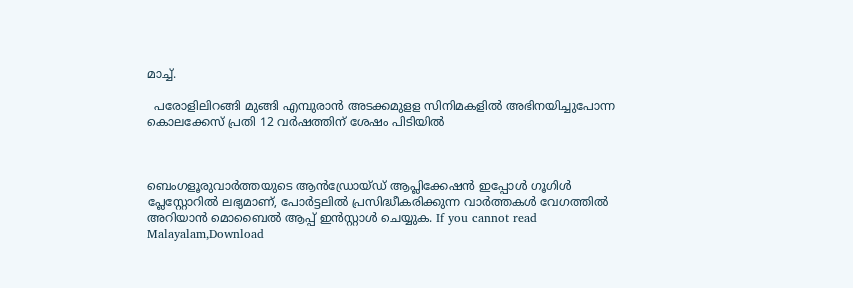മാച്ച്.

  പരോളിലിറങ്ങി മുങ്ങി എമ്പുരാൻ അടക്കമുളള സിനിമകളിൽ അഭിനയിച്ചുപോന്ന കൊലക്കേസ് പ്രതി 12 വർഷത്തിന് ശേഷം പിടിയിൽ



ബെംഗളൂരുവാർത്തയുടെ ആൻഡ്രോയ്ഡ് ആപ്ലിക്കേഷൻ ഇപ്പോൾ ഗൂഗിൾ പ്ലേസ്റ്റോറിൽ ലഭ്യമാണ്, പോർട്ടലിൽ പ്രസിദ്ധീകരിക്കുന്ന വാർത്തകൾ വേഗത്തിൽ അറിയാൻ മൊബൈൽ ആപ്പ് ഇൻസ്റ്റാൾ ചെയ്യുക. If you cannot read Malayalam,Download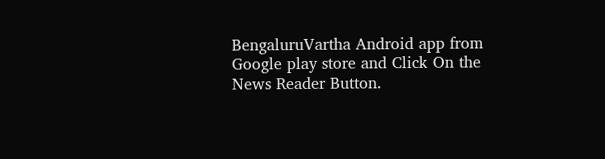BengaluruVartha Android app from Google play store and Click On the News Reader Button.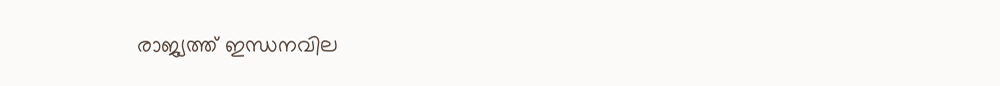രാജ്യത്ത് ഇന്ധനവില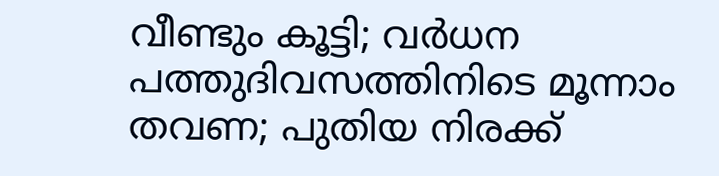വീണ്ടും കൂട്ടി; വര്‍ധന പത്തുദിവസത്തിനിടെ മൂന്നാം തവണ; പുതിയ നിരക്ക്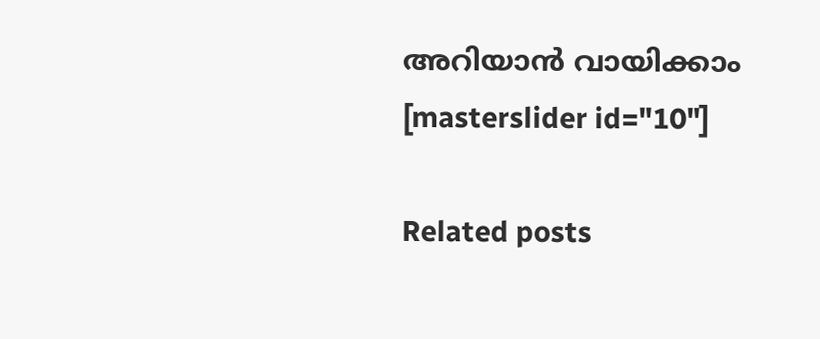അറിയാൻ വായിക്കാം
[masterslider id="10"]

Related posts